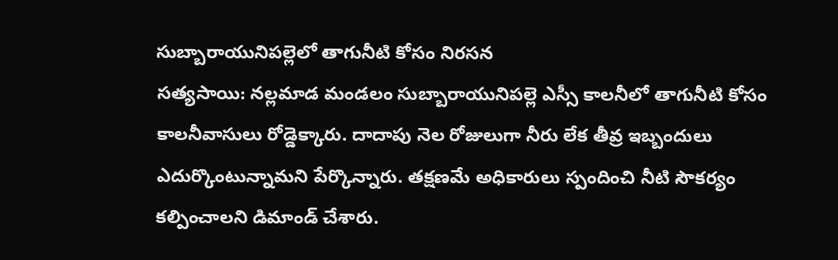సుబ్బారాయునిపల్లెలో తాగునీటి కోసం నిరసన
సత్యసాయి: నల్లమాడ మండలం సుబ్బారాయునిపల్లె ఎస్సీ కాలనీలో తాగునీటి కోసం కాలనీవాసులు రోడ్డెక్కారు. దాదాపు నెల రోజులుగా నీరు లేక తీవ్ర ఇబ్బందులు ఎదుర్కొంటున్నామని పేర్కొన్నారు. తక్షణమే అధికారులు స్పందించి నీటి సౌకర్యం కల్పించాలని డిమాండ్ చేశారు.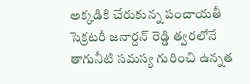అక్కడికి చేరుకున్న పంచాయతీ సెక్రటరీ జనార్దన్ రెడ్డి త్వరలోనే తాగునీటి సమస్య గురించి ఉన్నత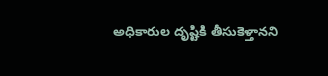అధికారుల దృష్టికి తీసుకెళ్తానని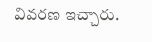వివరణ ఇచ్చారు.